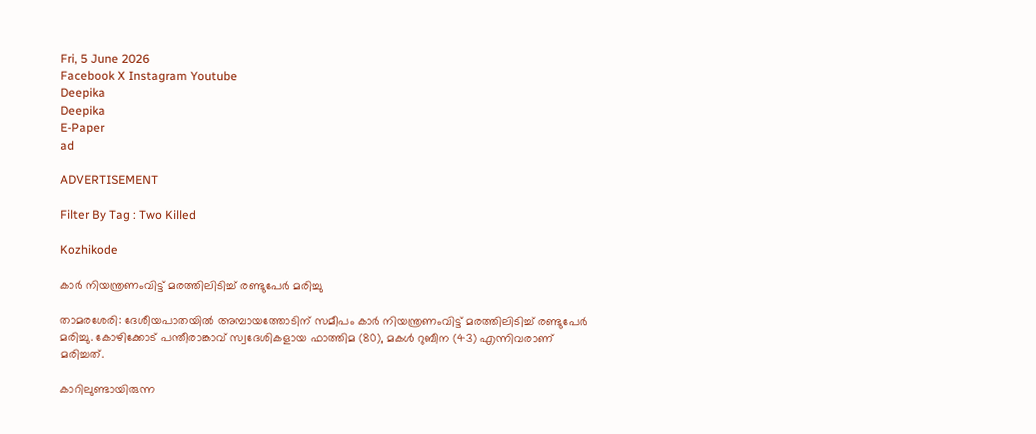Fri, 5 June 2026
Facebook X Instagram Youtube
Deepika
Deepika
E-Paper
ad

ADVERTISEMENT

Filter By Tag : Two Killed

Kozhikode

കാര്‍ നിയന്ത്രണംവിട്ട് മരത്തിലിടിച്ച് രണ്ടുപേർ മരിച്ചു

താമരശേരി: ദേശീയപാതയില്‍ അമ്പായത്തോടിന് സമീപം കാര്‍ നിയന്ത്രണംവിട്ട് മരത്തിലിടിച്ച് രണ്ടുപേർ മരിച്ചു. കോഴിക്കോട് പന്തീരാങ്കാവ് സ്വദേശികളായ ഫാത്തിമ (80), മകള്‍ റുബീന (43) എന്നിവരാണ് മരിച്ചത്.

കാറിലുണ്ടായിരുന്ന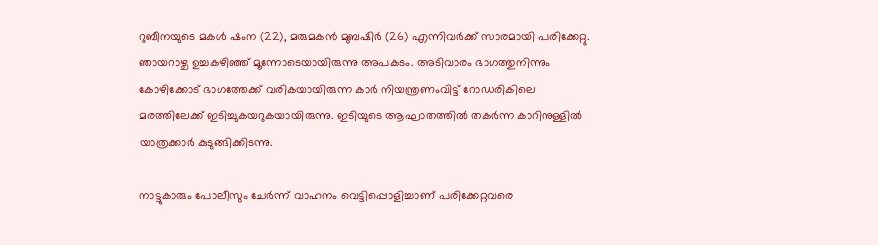റുബീനയുടെ മകള്‍ ഷംന (22), മരുമകന്‍ മുബഷിര്‍ (26) എന്നിവര്‍ക്ക് സാരമായി പരിക്കേറ്റു. ഞായറാഴ്ച ഉച്ചകഴിഞ്ഞ് മൂന്നോടെയായിരുന്നു അപകടം. അടിവാരം ഭാഗത്തുനിന്നും കോഴിക്കോട് ഭാഗത്തേക്ക് വരികയായിരുന്ന കാര്‍ നിയന്ത്രണംവിട്ട് റോഡരികിലെ മരത്തിലേക്ക് ഇടിച്ചുകയറുകയായിരുന്നു. ഇടിയുടെ ആഘാതത്തില്‍ തകര്‍ന്ന കാറിനുള്ളില്‍ യാത്രക്കാര്‍ കുടുങ്ങിക്കിടന്നു.

നാട്ടുകാരും പോലീസും ചേര്‍ന്ന് വാഹനം വെട്ടിപ്പൊളിച്ചാണ് പരിക്കേറ്റവരെ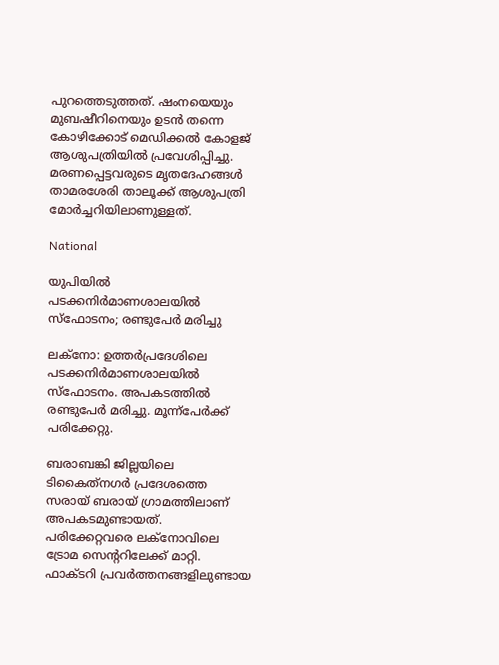പുറത്തെടുത്തത്. ഷംനയെയും മുബഷീറിനെയും ഉടന്‍ തന്നെ കോഴിക്കോട് മെഡിക്കല്‍ കോളജ് ആശുപത്രിയില്‍ പ്രവേശിപ്പിച്ചു. മരണപ്പെട്ടവരുടെ മൃതദേഹങ്ങള്‍ താമരശേരി താലൂക്ക് ആശുപത്രി മോര്‍ച്ചറിയിലാണുള്ളത്.

National

യുപിയിൽ പടക്കനിർമാണശാലയിൽ സ്ഫോടനം; രണ്ടുപേർ മരിച്ചു

ലക്നോ: ഉത്തർപ്രദേശിലെ പടക്കനിർമാണശാലയിൽ സ്ഫോടനം. അപകടത്തിൽ രണ്ടുപേർ മരിച്ചു. മൂന്ന്പേർക്ക് പരിക്കേറ്റു.

ബരാബങ്കി ജില്ലയിലെ ടികൈത്‌നഗർ പ്രദേശത്തെ സരായ് ബരായ് ഗ്രാമത്തിലാണ് അപകടമുണ്ടായത്. പരിക്കേറ്റവരെ ലക്നോവിലെ ട്രോമ സെന്‍ററിലേക്ക് മാറ്റി. ഫാക്ടറി പ്രവർത്തനങ്ങളിലുണ്ടായ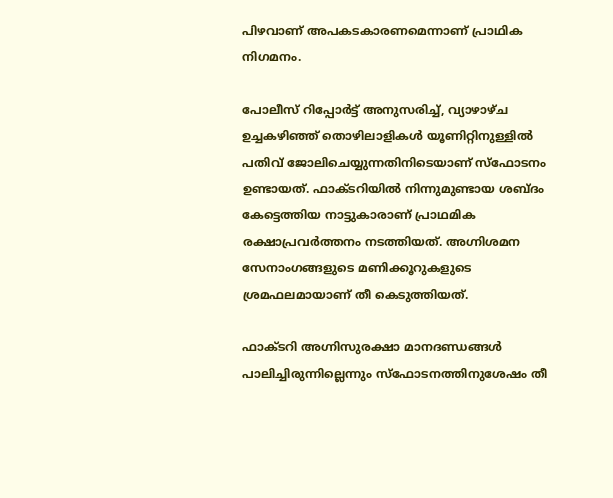പിഴവാണ് അപകടകാരണമെന്നാണ് പ്രാഥിക നിഗമനം.

പോലീസ് റിപ്പോർട്ട് അനുസരിച്ച്, വ്യാഴാഴ്ച ഉച്ചകഴിഞ്ഞ് തൊഴിലാളികൾ യൂണിറ്റിനുള്ളിൽ പതിവ് ജോലിചെയ്യുന്നതിനിടെയാണ് സ്ഫോടനം ഉണ്ടായത്. ഫാക്ടറിയിൽ നിന്നുമുണ്ടായ ശബ്ദം കേട്ടെത്തിയ നാട്ടുകാരാണ് പ്രാഥമിക രക്ഷാപ്രവർത്തനം നടത്തിയത്. അഗ്നിശമന സേനാംഗങ്ങളുടെ മണിക്കൂറുകളുടെ ശ്രമഫലമായാണ് തീ കെടുത്തിയത്.

ഫാക്ടറി അഗ്നിസുരക്ഷാ മാനദണ്ഡങ്ങൾ പാലിച്ചിരുന്നില്ലെന്നും സ്ഫോടനത്തിനുശേഷം തീ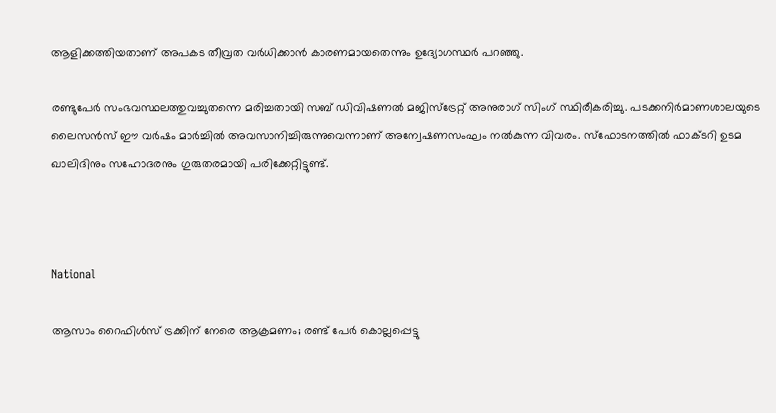ആളിക്കത്തിയതാണ് അപകട തീവ്രത വർധിക്കാൻ കാരണമായതെന്നും ഉദ്യോഗസ്ഥർ പറഞ്ഞു.

രണ്ടുപേർ സംഭവസ്ഥലത്തുവച്ചുതന്നെ മരിച്ചതായി സബ് ഡിവിഷണൽ മജിസ്‌ട്രേറ്റ് അനുരാഗ് സിംഗ് സ്ഥിരീകരിച്ചു. പടക്കനിർമാണശാലയുടെ ലൈസൻസ് ഈ വർഷം മാർച്ചിൽ അവസാനിച്ചിരുന്നുവെന്നാണ് അന്വേഷണസംഘം നൽകുന്ന വിവരം. സ്ഫോടനത്തിൽ ഫാക്ടറി ഉടമ ഖാലിദിനും സഹോദരനും ഗുരുതരമായി പരിക്കേറ്റിട്ടുണ്ട്.



National

ആസാം റൈഫിൾസ് ട്രക്കിന് നേരെ ആക്രമണം; രണ്ട് പേർ കൊല്ലപ്പെട്ടു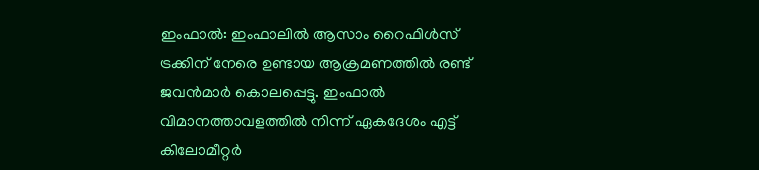ഇംഫാൽ: ഇംഫാലിൽ ആസാം റൈഫിൾസ് ട്രക്കിന് നേരെ ഉണ്ടായ ആക്രമണത്തിൽ രണ്ട് ജവൻമാർ കൊലപ്പെട്ടു. ഇംഫാൽ വിമാനത്താവളത്തിൽ നിന്ന് ഏകദേശം എട്ട് കിലോമീറ്റർ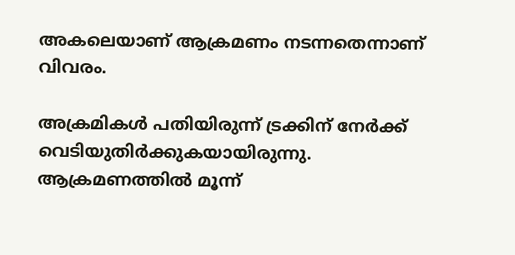അകലെയാണ് ആക്രമണം നടന്നതെന്നാണ് വിവരം.

അക്രമികൾ പതിയിരുന്ന് ട്രക്കിന് നേർക്ക് വെടിയുതിർക്കുകയായിരുന്നു. ആക്രമണത്തിൽ മൂന്ന്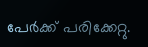പേർക്ക് പരിക്കേറ്റു.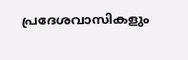പ്രദേശവാസികളും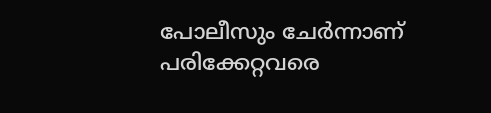പോലീസും ചേർന്നാണ് പരിക്കേറ്റവരെ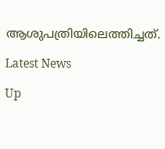ആശുപത്രിയിലെത്തിച്ചത്.

Latest News

Up